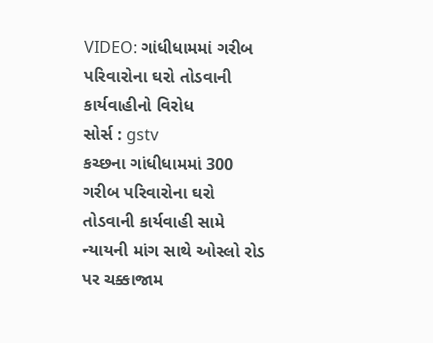VIDEO: ગાંધીધામમાં ગરીબ પરિવારોના ઘરો તોડવાની કાર્યવાહીનો વિરોધ
સોર્સ : gstv
કચ્છના ગાંધીધામમાં 300 ગરીબ પરિવારોના ઘરો તોડવાની કાર્યવાહી સામે ન્યાયની માંગ સાથે ઓસ્લો રોડ પર ચક્કાજામ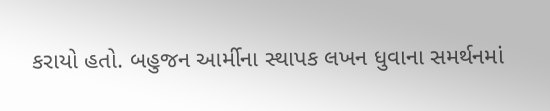કરાયો હતો. બહુજન આર્મીના સ્થાપક લખન ધુવાના સમર્થનમાં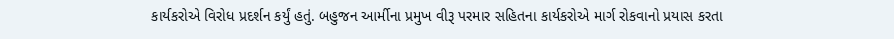કાર્યકરોએ વિરોધ પ્રદર્શન કર્યું હતું. બહુજન આર્મીના પ્રમુખ વીરૂ પરમાર સહિતના કાર્યકરોએ માર્ગ રોકવાનો પ્રયાસ કરતા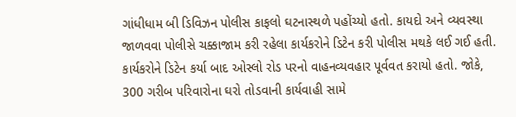ગાંધીધામ બી ડિવિઝન પોલીસ કાફલો ઘટનાસ્થળે પહોંચ્યો હતો. કાયદો અને વ્યવસ્થા જાળવવા પોલીસે ચક્કાજામ કરી રહેલા કાર્યકરોને ડિટેન કરી પોલીસ મથકે લઈ ગઈ હતી. કાર્યકરોને ડિટેન કર્યા બાદ ઓસ્લો રોડ પરનો વાહનવ્યવહાર પૂર્વવત કરાયો હતો. જોકે, 300 ગરીબ પરિવારોના ઘરો તોડવાની કાર્યવાહી સામે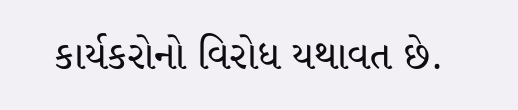કાર્યકરોનો વિરોધ યથાવત છે.